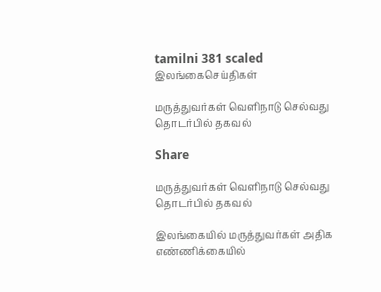tamilni 381 scaled
இலங்கைசெய்திகள்

மருத்துவர்கள் வெளிநாடு செல்வது தொடர்பில் தகவல்

Share

மருத்துவர்கள் வெளிநாடு செல்வது தொடர்பில் தகவல்

இலங்கையில் மருத்துவர்கள் அதிக எண்ணிக்கையில்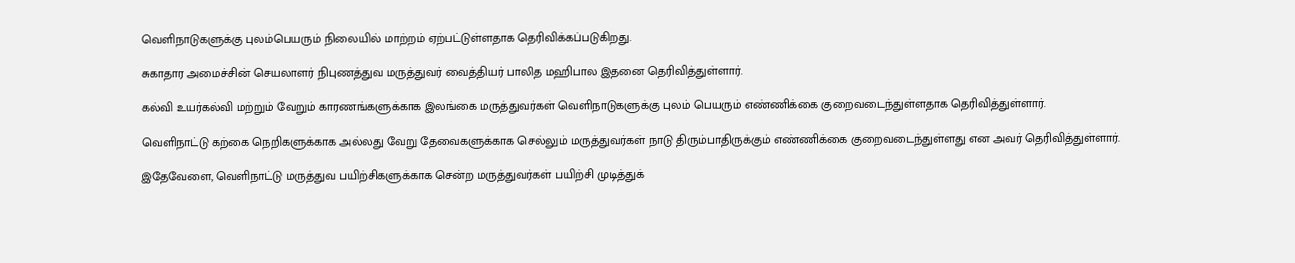வெளிநாடுகளுக்கு புலம்பெயரும் நிலையில் மாற்றம் ஏற்பட்டுள்ளதாக தெரிவிக்கப்படுகிறது.

சுகாதார அமைச்சின் செயலாளர் நிபுணத்துவ மருத்துவர் வைத்தியர் பாலித மஹிபால இதனை தெரிவித்துள்ளார்.

கல்வி உயர்கல்வி மற்றும் வேறும் காரணங்களுக்காக இலங்கை மருத்துவர்கள் வெளிநாடுகளுக்கு புலம் பெயரும் எண்ணிக்கை குறைவடைந்துள்ளதாக தெரிவித்துள்ளார்.

வெளிநாட்டு கற்கை நெறிகளுக்காக அல்லது வேறு தேவைகளுக்காக செல்லும் மருத்துவர்கள் நாடு திரும்பாதிருக்கும் எண்ணிக்கை குறைவடைந்துள்ளது என அவர் தெரிவித்துள்ளார்.

இதேவேளை, வெளிநாட்டு மருத்துவ பயிற்சிகளுக்காக சென்ற மருத்துவர்கள் பயிற்சி முடித்துக்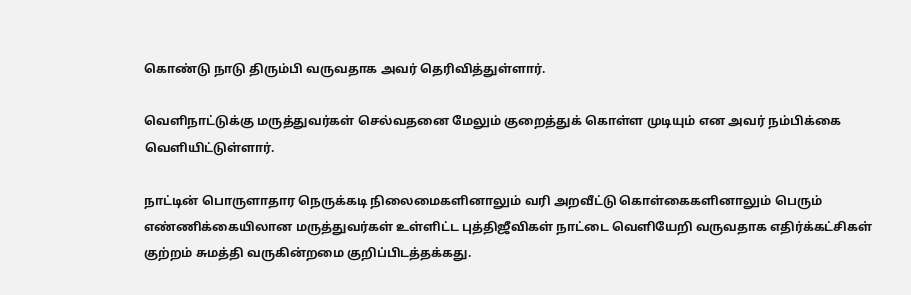கொண்டு நாடு திரும்பி வருவதாக அவர் தெரிவித்துள்ளார்.

வெளிநாட்டுக்கு மருத்துவர்கள் செல்வதனை மேலும் குறைத்துக் கொள்ள முடியும் என அவர் நம்பிக்கை வெளியிட்டுள்ளார்.

நாட்டின் பொருளாதார நெருக்கடி நிலைமைகளினாலும் வரி அறவீட்டு கொள்கைகளினாலும் பெரும் எண்ணிக்கையிலான மருத்துவர்கள் உள்ளிட்ட புத்திஜீவிகள் நாட்டை வெளியேறி வருவதாக எதிர்க்கட்சிகள் குற்றம் சுமத்தி வருகின்றமை குறிப்பிடத்தக்கது.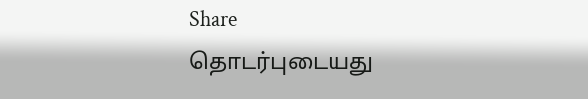Share
தொடர்புடையது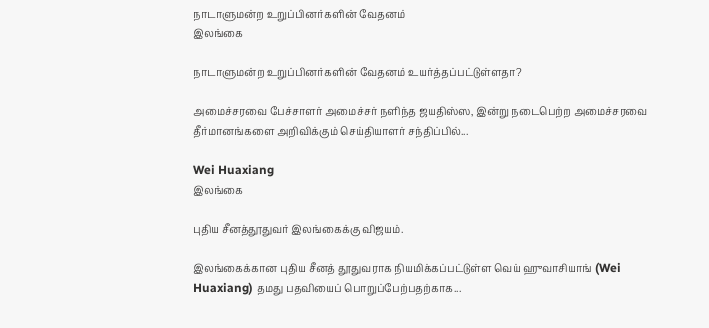நாடாளுமன்ற உறுப்பினர்களின் வேதனம்
இலங்கை

நாடாளுமன்ற உறுப்பினர்களின் வேதனம் உயர்த்தப்பட்டுள்ளதா?

அமைச்சரவை பேச்சாளர் அமைச்சர் நளிந்த ஜயதிஸ்ஸ, இன்று நடைபெற்ற அமைச்சரவை தீர்மானங்களை அறிவிக்கும் செய்தியாளர் சந்திப்பில்...

Wei Huaxiang
இலங்கை

புதிய சீனத்தூதுவர் இலங்கைக்கு விஜயம்.

இலங்கைக்கான புதிய சீனத் தூதுவராக நியமிக்கப்பட்டுள்ள வெய் ஹுவாசியாங் (Wei Huaxiang) தமது பதவியைப் பொறுப்பேற்பதற்காக...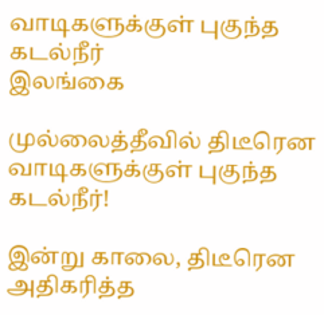வாடிகளுக்குள் புகுந்த கடல்நீர்
இலங்கை

முல்லைத்தீவில் திடீரென வாடிகளுக்குள் புகுந்த கடல்நீர்!

இன்று காலை, திடீரென அதிகரித்த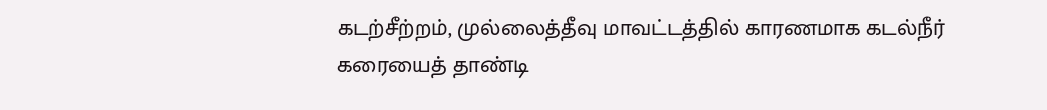கடற்சீற்றம், முல்லைத்தீவு மாவட்டத்தில் காரணமாக கடல்நீர் கரையைத் தாண்டி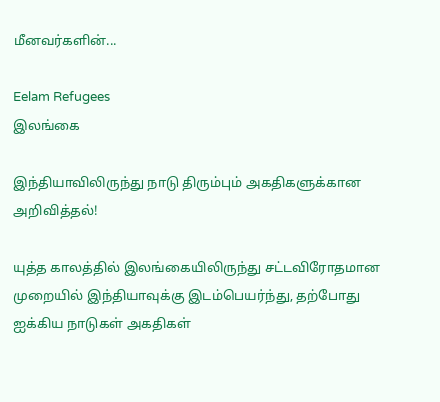மீனவர்களின்...

Eelam Refugees
இலங்கை

இந்தியாவிலிருந்து நாடு திரும்பும் அகதிகளுக்கான அறிவித்தல்!

யுத்த காலத்தில் இலங்கையிலிருந்து சட்டவிரோதமான முறையில் இந்தியாவுக்கு இடம்பெயர்ந்து, தற்போது ஐக்கிய நாடுகள் அகதிகள்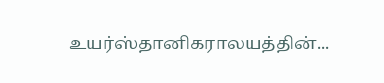உயர்ஸ்தானிகராலயத்தின்...